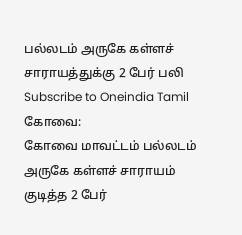பல்லடம் அருகே கள்ளச் சாராயத்துக்கு 2 பேர் பலி
Subscribe to Oneindia Tamil
கோவை:
கோவை மாவட்டம் பல்லடம் அருகே கள்ளச் சாராயம் குடித்த 2 பேர்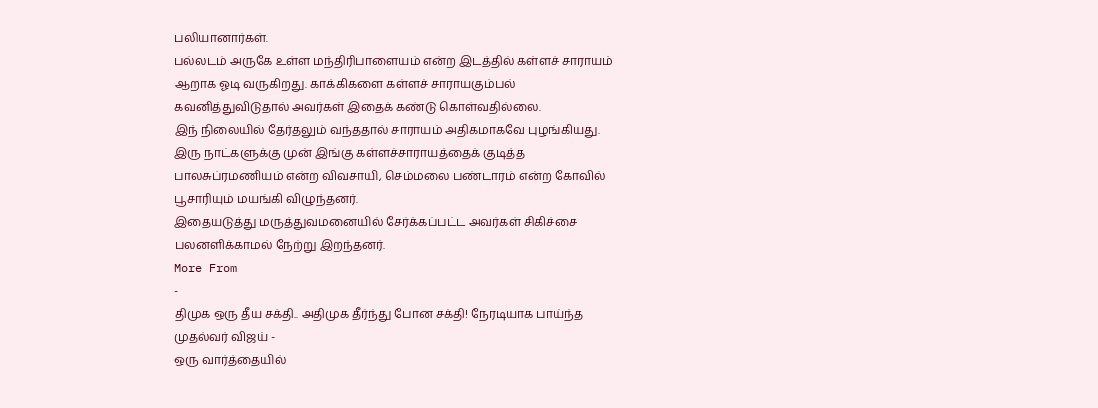பலியானார்கள்.
பல்லடம் அருகே உள்ள மந்திரிபாளையம் என்ற இடத்தில் கள்ளச் சாராயம் ஆறாக ஓடி வருகிறது. காக்கிகளை கள்ளச் சாராயகும்பல் கவனித்துவிடுதால் அவர்கள் இதைக் கண்டு கொள்வதில்லை.
இந் நிலையில் தேர்தலும் வந்ததால் சாராயம் அதிகமாகவே புழங்கியது. இரு நாட்களுக்கு முன் இங்கு கள்ளச்சாராயத்தைக் குடித்த பாலசுப்ரமணியம் என்ற விவசாயி, செம்மலை பண்டாரம் என்ற கோவில் பூசாரியும் மயங்கி விழுந்தனர்.
இதையடுத்து மருத்துவமனையில் சேர்க்கப்பட்ட அவர்கள் சிகிச்சை பலனளிக்காமல் நேற்று இறந்தனர்.
More From
-
திமுக ஒரு தீய சக்தி.. அதிமுக தீர்ந்து போன சக்தி! நேரடியாக பாய்ந்த முதல்வர் விஜய் -
ஒரு வார்த்தையில்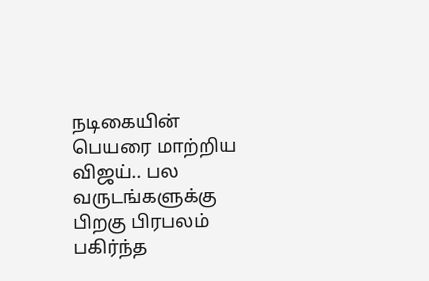நடிகையின் பெயரை மாற்றிய விஜய்.. பல வருடங்களுக்கு பிறகு பிரபலம் பகிர்ந்த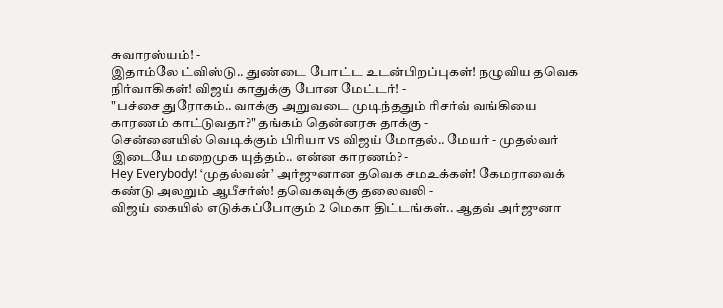சுவாரஸ்யம்! -
இதாம்லே ட்விஸ்டு.. துண்டை போட்ட உடன்பிறப்புகள்! நழுவிய தவெக நிர்வாகிகள்! விஜய் காதுக்கு போன மேட்டர்! -
"பச்சை துரோகம்.. வாக்கு அறுவடை முடிந்ததும் ரிசர்வ் வங்கியை காரணம் காட்டுவதா?" தங்கம் தென்னரசு தாக்கு -
சென்னையில் வெடிக்கும் பிரியா vs விஜய் மோதல்.. மேயர் - முதல்வர் இடையே மறைமுக யுத்தம்.. என்ன காரணம்? -
Hey Everybody! ‘முதல்வன்’ அர்ஜுனான தவெக சமஉக்கள்! கேமராவைக் கண்டு அலறும் ஆபீசர்ஸ்! தவெகவுக்கு தலைவலி -
விஜய் கையில் எடுக்கப்போகும் 2 மெகா திட்டங்கள்.. ஆதவ் அர்ஜுனா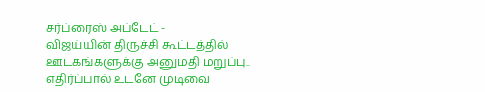சர்ப்ரைஸ் அப்டேட் -
விஜய்யின் திருச்சி கூட்டத்தில் ஊடகங்களுக்கு அனுமதி மறுப்பு.. எதிர்ப்பால் உடனே முடிவை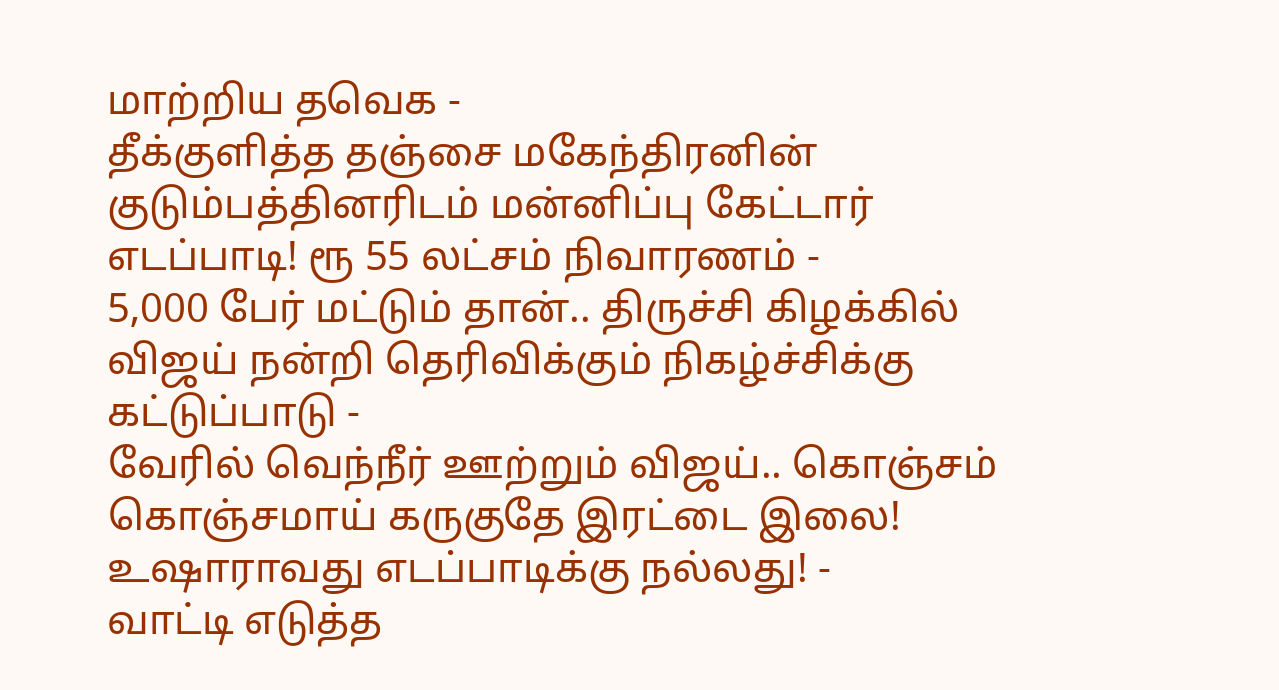மாற்றிய தவெக -
தீக்குளித்த தஞ்சை மகேந்திரனின் குடும்பத்தினரிடம் மன்னிப்பு கேட்டார் எடப்பாடி! ரூ 55 லட்சம் நிவாரணம் -
5,000 பேர் மட்டும் தான்.. திருச்சி கிழக்கில் விஜய் நன்றி தெரிவிக்கும் நிகழ்ச்சிக்கு கட்டுப்பாடு -
வேரில் வெந்நீர் ஊற்றும் விஜய்.. கொஞ்சம் கொஞ்சமாய் கருகுதே இரட்டை இலை! உஷாராவது எடப்பாடிக்கு நல்லது! -
வாட்டி எடுத்த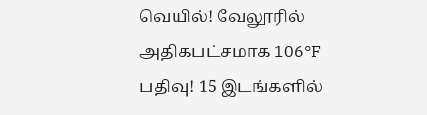வெயில்! வேலூரில் அதிகபட்சமாக 106°F பதிவு! 15 இடங்களில்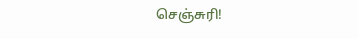செஞ்சுரி!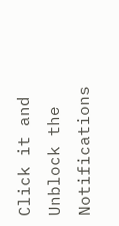Click it and Unblock the Notifications